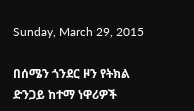Sunday, March 29, 2015

በሰሜን ጎንደር ዞን የትክል ድንጋይ ከተማ ነዋሪዎች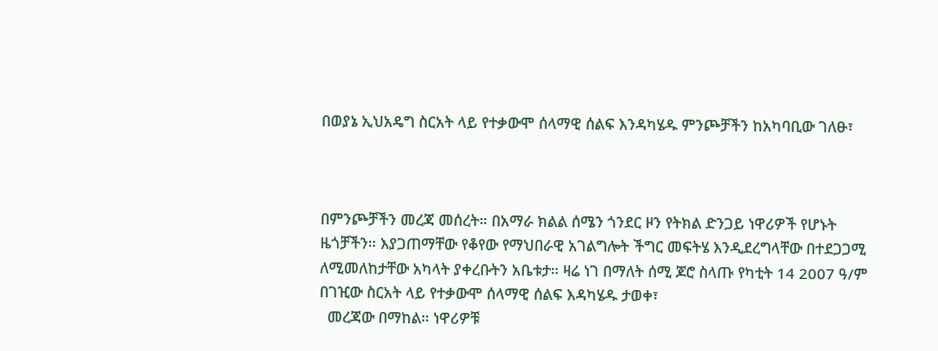በወያኔ ኢህአዴግ ስርአት ላይ የተቃውሞ ሰላማዊ ሰልፍ እንዳካሄዱ ምንጮቻችን ከአካባቢው ገለፁ፣



በምንጮቻችን መረጃ መሰረት። በአማራ ክልል ሰሜን ጎንደር ዞን የትክል ድንጋይ ነዋሪዎች የሆኑት ዜጎቻችን። እያጋጠማቸው የቆየው የማህበራዊ አገልግሎት ችግር መፍትሄ እንዲደረግላቸው በተደጋጋሚ ለሚመለከታቸው አካላት ያቀረቡትን አቤቱታ። ዛሬ ነገ በማለት ሰሚ ጆሮ ስላጡ የካቲት 14 2007 ዓ/ም በገዢው ስርአት ላይ የተቃውሞ ሰላማዊ ሰልፍ እዳካሄዱ ታወቀ፣
  መረጃው በማከል። ነዋሪዎቹ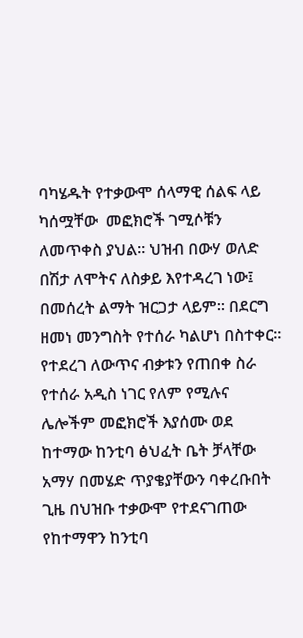ባካሄዱት የተቃውሞ ሰላማዊ ሰልፍ ላይ ካሰሟቸው  መፎክሮች ገሚሶቹን ለመጥቀስ ያህል። ህዝብ በውሃ ወለድ በሽታ ለሞትና ለስቃይ እየተዳረገ ነው፤ በመሰረት ልማት ዝርጋታ ላይም። በደርግ ዘመነ መንግስት የተሰራ ካልሆነ በስተቀር። የተደረገ ለውጥና ብቃቱን የጠበቀ ስራ የተሰራ አዲስ ነገር የለም የሚሉና ሌሎችም መፎክሮች እያሰሙ ወደ ከተማው ከንቲባ ፅህፈት ቤት ቻላቸው አማሃ በመሄድ ጥያቄያቸውን ባቀረቡበት ጊዜ በህዝቡ ተቃውሞ የተደናገጠው የከተማዋን ከንቲባ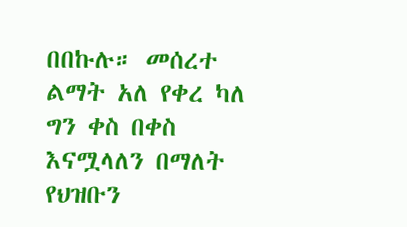በበኩሉ። መሰረተ ልማት አለ የቀረ ካለ ግን ቀስ በቀስ እናሟላለን በማለት የህዝቡን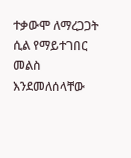ተቃውሞ ለማረጋጋት ሲል የማይተገበር መልስ እንደመለሰላቸው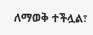ለማወቅ ተችሏል፣